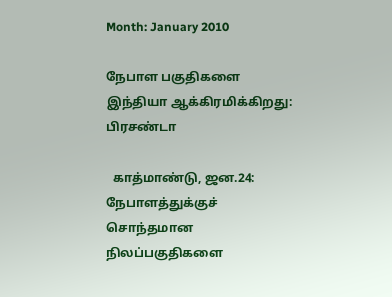Month: January 2010

நேபாள பகுதிகளை இந்தியா ஆக்கிரமிக்கிறது: பிரசண்டா

  காத்மாண்டு, ஜன.24: நேபாளத்துக்குச் சொந்தமான நிலப்பகுதிகளை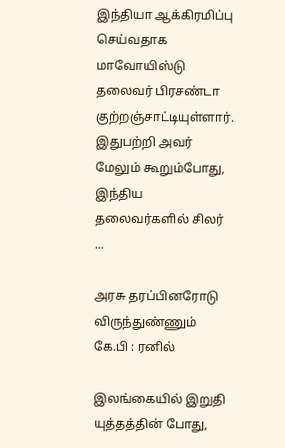இந்தியா ஆக்கிரமிப்பு செய்வதாக மாவோயிஸ்டு தலைவர் பிரசண்டா குற்றஞ்சாட்டியுள்ளார்.  இதுபற்றி அவர் மேலும் கூறும்போது, இந்திய தலைவர்களில் சிலர் ...

அரசு தரப்பினரோடு விருந்துண்ணும் கே.பி : ரனில்

இலங்கையில் இறுதி யுத்தத்தின் போது,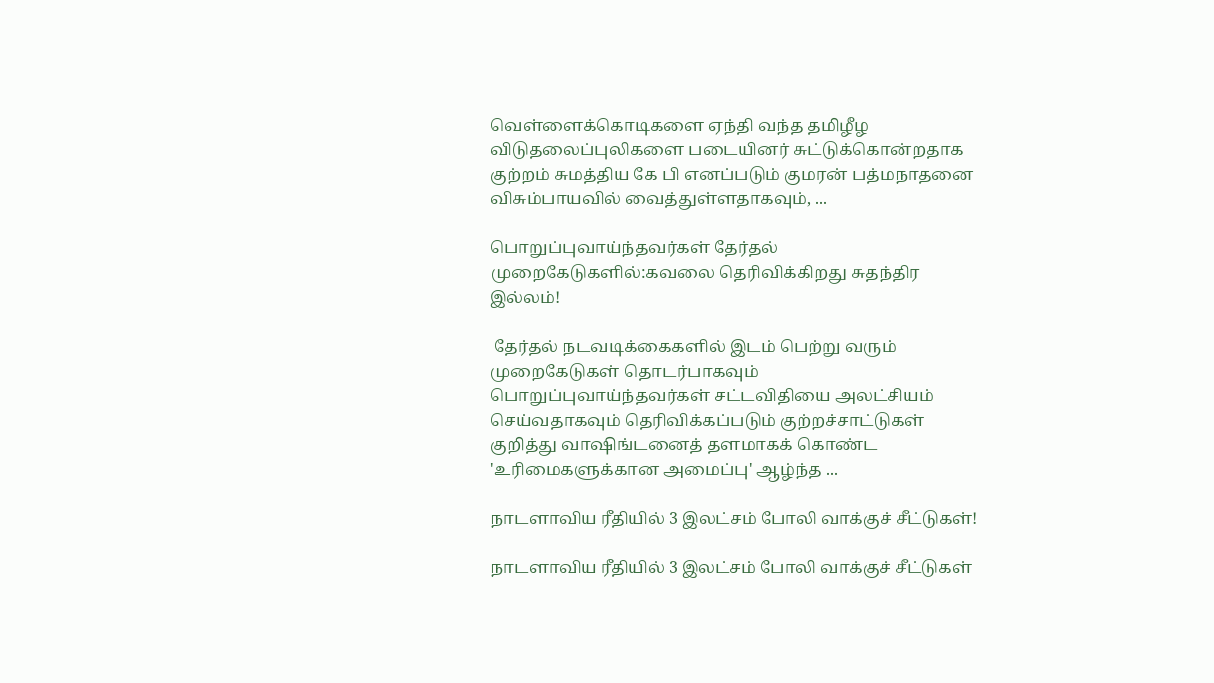வெள்ளைக்கொடிகளை ஏந்தி வந்த தமிழீழ விடுதலைப்புலிகளை படையினர் சுட்டுக்கொன்றதாக குற்றம் சுமத்திய கே பி எனப்படும் குமரன் பத்மநாதனை விசும்பாயவில் வைத்துள்ளதாகவும், ...

பொறுப்புவாய்ந்தவர்கள் தேர்தல் முறைகேடுகளில்:கவலை தெரிவிக்கிறது சுதந்திர இல்லம்!

 தேர்தல் நடவடிக்கைகளில் இடம் பெற்று வரும் முறைகேடுகள் தொடர்பாகவும் பொறுப்புவாய்ந்தவர்கள் சட்டவிதியை அலட்சியம் செய்வதாகவும் தெரிவிக்கப்படும் குற்றச்சாட்டுகள் குறித்து வாஷிங்டனைத் தளமாகக் கொண்ட 'உரிமைகளுக்கான அமைப்பு' ஆழ்ந்த ...

நாடளாவிய ரீதியில் 3 இலட்சம் போலி வாக்குச் சீட்டுகள்!

நாடளாவிய ரீதியில் 3 இலட்சம் போலி வாக்குச் சீட்டுகள்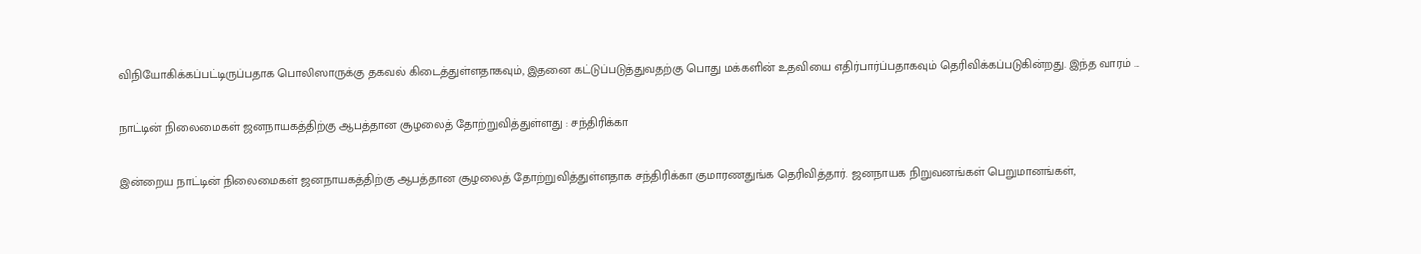விநியோகிக்கப்பட்டிருப்பதாக பொலிஸாருக்கு தகவல் கிடைத்துள்ளதாகவும், இதனை கட்டுப்படுத்துவதற்கு பொது மக்களின் உதவியை எதிர்பார்ப்பதாகவும் தெரிவிக்கப்படுகின்றது. இந்த வாரம் ...

நாட்டின் நிலைமைகள் ஜனநாயகத்திற்கு ஆபத்தான சூழலைத் தோற்றுவித்துள்ளது : சந்திரிக்கா

இன்றைய நாட்டின் நிலைமைகள் ஜனநாயகத்திற்கு ஆபத்தான சூழலைத் தோற்றுவித்துள்ளதாக சந்திரிக்கா குமாரணதுங்க தெரிவித்தார். ஜனநாயக நிறுவனங்கள் பெறுமானங்கள்,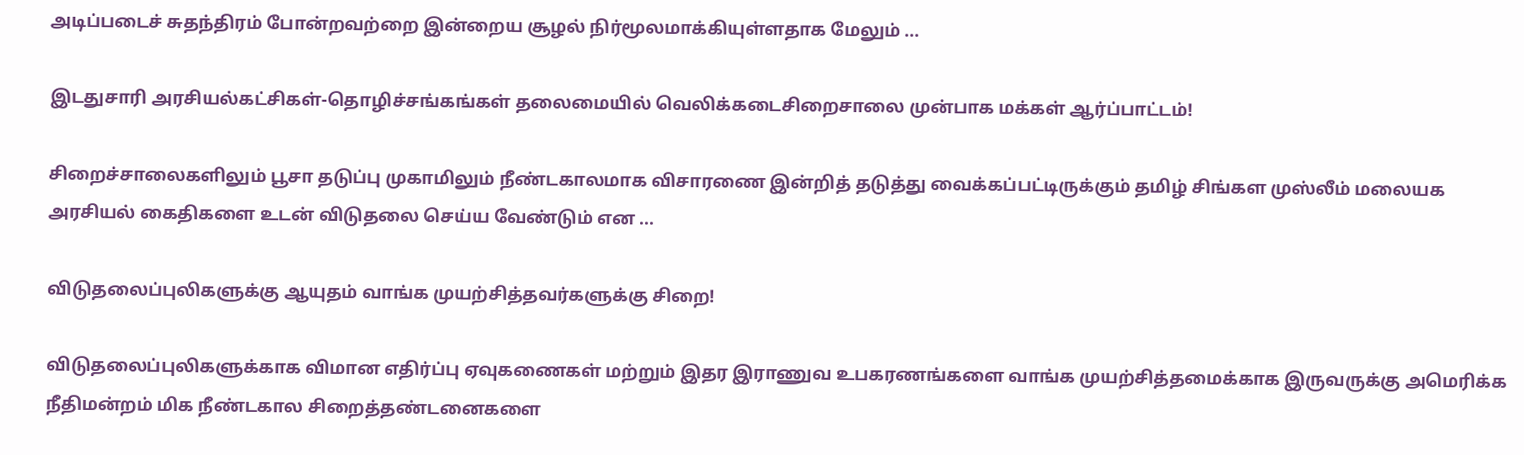அடிப்படைச் சுதந்திரம் போன்றவற்றை இன்றைய சூழல் நிர்மூலமாக்கியுள்ளதாக மேலும் ...

இடதுசாரி அரசியல்கட்சிகள்-தொழிச்சங்கங்கள் தலைமையில் வெலிக்கடைசிறைசாலை முன்பாக மக்கள் ஆர்ப்பாட்டம்!

சிறைச்சாலைகளிலும் பூசா தடுப்பு முகாமிலும் நீண்டகாலமாக விசாரணை இன்றித் தடுத்து வைக்கப்பட்டிருக்கும் தமிழ் சிங்கள முஸ்லீம் மலையக அரசியல் கைதிகளை உடன் விடுதலை செய்ய வேண்டும் என ...

விடுதலைப்புலிகளுக்கு ஆயுதம் வாங்க முயற்சித்தவர்களுக்கு சிறை!

விடுதலைப்புலிகளுக்காக விமான எதிர்ப்பு ஏவுகணைகள் மற்றும் இதர இராணுவ உபகரணங்களை வாங்க முயற்சித்தமைக்காக இருவருக்கு அமெரிக்க நீதிமன்றம் மிக நீண்டகால சிறைத்தண்டனைகளை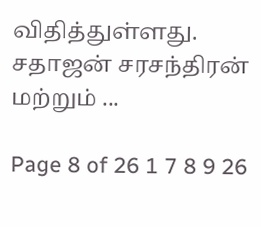விதித்துள்ளது. சதாஜன் சரசந்திரன் மற்றும் ...

Page 8 of 26 1 7 8 9 26